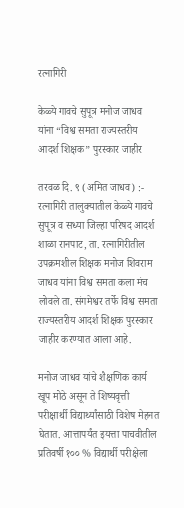रत्नागिरी

केळ्ये गावचे सुपूत्र मनोज जाधव यांना “विश्व समता राज्यस्तरीय आदर्श शिक्षक” पुरस्कार जाहीर

तरवळ दि. ९ (अमित जाधव) :- रत्नागिरी तालुक्यातील केळ्ये गावचे सुपूत्र व सध्या जिल्हा परिषद आदर्श शाळा रानपाट, ता. रत्नागिरीतील उपक्रमशील शिक्षक मनोज शिवराम जाधव यांना विश्व समता कला मंच लोवले ता. संगमेश्वर तर्फे विश्व समता राज्यस्तरीय आदर्श शिक्षक पुरस्कार जाहीर करण्यात आला आहे.

मनोज जाधव यांचे शैक्षणिक कार्य खूप मोठे असून ते शिष्यवृत्ती परीक्षार्थी विद्यार्थ्यांसाठी विशेष मेहनत घेतात. आत्तापर्यंत इयत्ता पाचवीतील प्रतिवर्षी १०० % विद्यार्थी परीक्षेला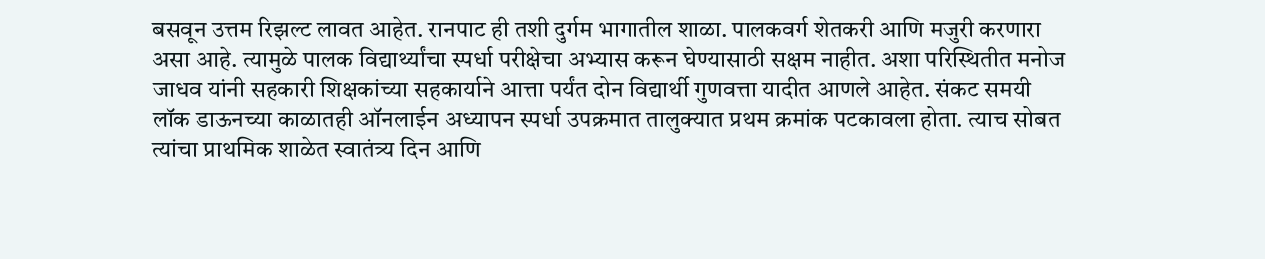बसवून उत्तम रिझल्ट लावत आहेत. रानपाट ही तशी दुर्गम भागातील शाळा. पालकवर्ग शेतकरी आणि मजुरी करणारा असा आहे. त्यामुळे पालक विद्यार्थ्यांचा स्पर्धा परीक्षेचा अभ्यास करून घेण्यासाठी सक्षम नाहीत. अशा परिस्थितीत मनोज जाधव यांनी सहकारी शिक्षकांच्या सहकार्याने आत्ता पर्यंत दोन विद्यार्थी गुणवत्ता यादीत आणले आहेत. संकट समयी लॉक डाऊनच्या काळातही ऑनलाईन अध्यापन स्पर्धा उपक्रमात तालुक्यात प्रथम क्रमांक पटकावला होता. त्याच सोबत त्यांचा प्राथमिक शाळेत स्वातंत्र्य दिन आणि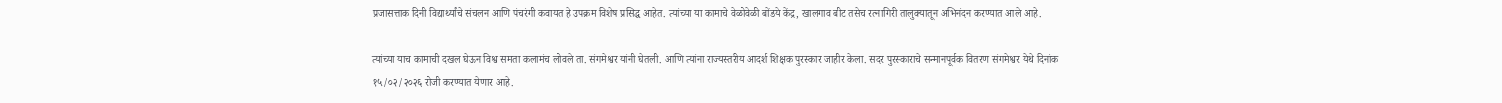प्रजासत्ताक दिनी विद्यार्थ्यांचे संचलन आणि पंचरंगी कवायत हे उपक्रम विशेष प्रसिद्ध आहेत. त्यांच्या या कामाचे वेळोवेळी बोंडये केंद्र, खालगाव बीट तसेच रत्नागिरी तालुक्यातून अभिनंदन करण्यात आले आहे.

त्यांच्या याच कामाची दखल घेऊन विश्व समता कलामंच लोवले ता. संगमेश्वर यांनी घेतली. आणि त्यांना राज्यस्तरीय आदर्श शिक्षक पुरस्कार जाहीर केला. सदर पुरस्काराचे सन्मानपूर्वक वितरण संगमेश्वर येथे दिनांक १५/०२/२०२६ रोजी करण्यात येणार आहे.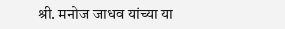श्री. मनोज जाधव यांच्या या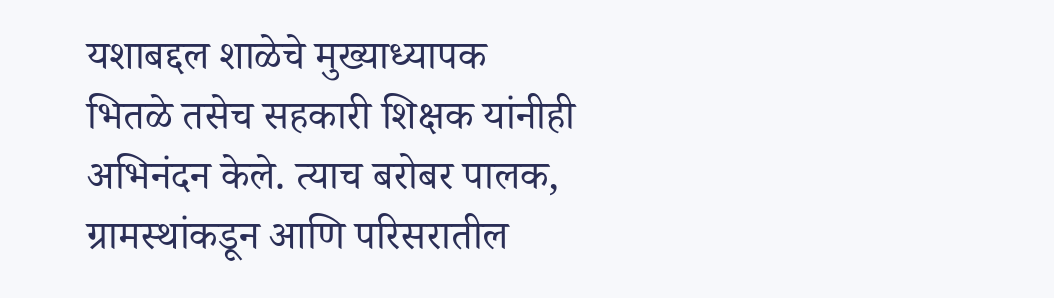यशाबद्दल शाळेचे मुख्याध्यापक भितळे तसेच सहकारी शिक्षक यांनीही अभिनंदन केले. त्याच बरोबर पालक, ग्रामस्थांकडून आणि परिसरातील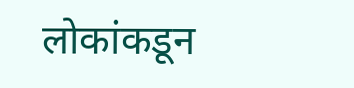लोकांकडून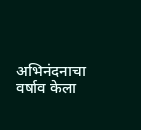अभिनंदनाचा वर्षाव केला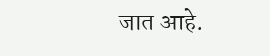जात आहे.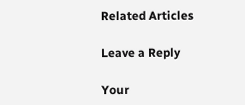Related Articles

Leave a Reply

Your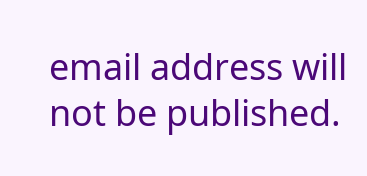email address will not be published.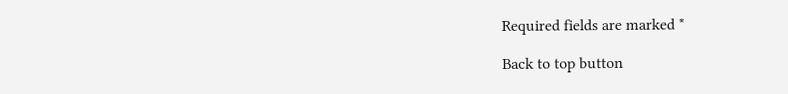Required fields are marked *

Back to top button